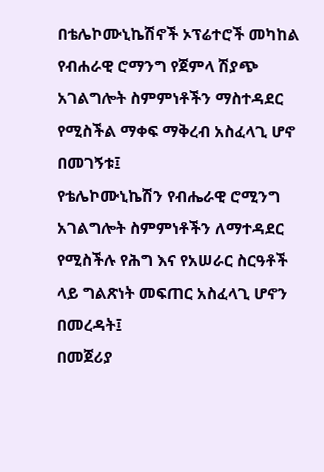በቴሌኮሙኒኬሽኖች ኦፕሬተሮች መካከል የብሐራዊ ሮማንግ የጀምላ ሽያጭ አገልግሎት ስምምነቶችን ማስተዳደር የሚስችል ማቀፍ ማቅረብ አስፈላጊ ሆኖ በመገኝቱ፤
የቴሌኮሙኒኬሽን የብሔራዊ ሮሚንግ አገልግሎት ስምምነቶችን ለማተዳደር የሚስችሉ የሕግ እና የአሠራር ስርዓቶች ላይ ግልጽነት መፍጠር አስፈላጊ ሆኖን በመረዳት፤
በመጀሪያ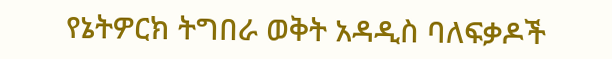የኔትዎርክ ትግበራ ወቅት አዳዲስ ባለፍቃዶች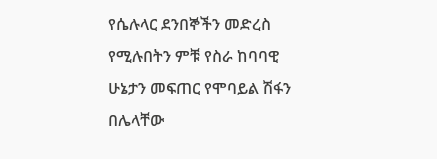የሴሉላር ደንበኞችን መድረስ የሚሉበትን ምቹ የስራ ከባባዊ ሁኔታን መፍጠር የሞባይል ሽፋን በሌላቸው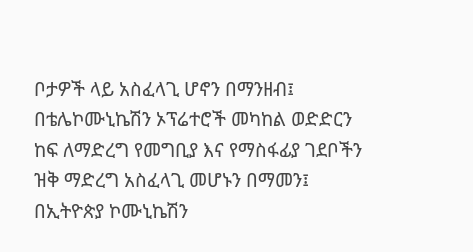ቦታዎች ላይ አስፈላጊ ሆኖን በማንዘብ፤
በቴሌኮሙኒኬሽን ኦፕሬተሮች መካከል ወድድርን ከፍ ለማድረግ የመግቢያ እና የማስፋፊያ ገደቦችን ዝቅ ማድረግ አስፈላጊ መሆኑን በማመን፤
በኢትዮጵያ ኮሙኒኬሽን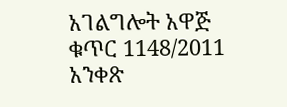አገልግሎት አዋጅ ቁጥር 1148/2011 አንቀጽ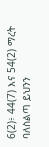6(2)፥ 44(7) እና 54(2) ማረት ባለስልጣ ይህንን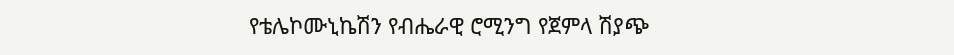የቴሌኮሙኒኬሽን የብሔራዊ ሮሚንግ የጀምላ ሽያጭ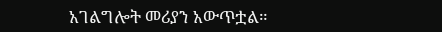አገልግሎት መሪያን አውጥቷል።